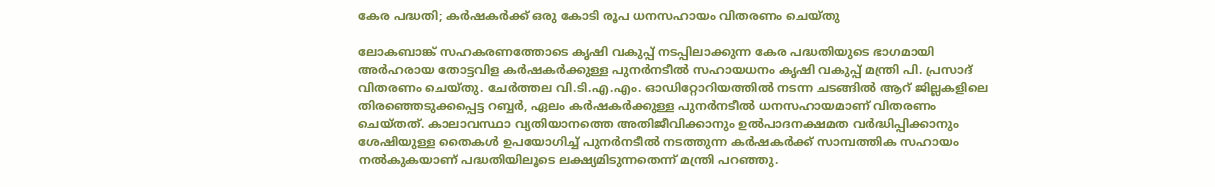കേര പദ്ധതി; കർഷകർക്ക് ഒരു കോടി രൂപ ധനസഹായം വിതരണം ചെയ്തു

ലോകബാങ്ക് സഹകരണത്തോടെ കൃഷി വകുപ്പ് നടപ്പിലാക്കുന്ന കേര പദ്ധതിയുടെ ഭാഗമായി അർഹരായ തോട്ടവിള കർഷകർക്കുള്ള പുനർനടീൽ സഹായധനം കൃഷി വകുപ്പ് മന്ത്രി പി. പ്രസാദ് വിതരണം ചെയ്തു. ചേർത്തല വി.ടി.എ.എം. ഓഡിറ്റോറിയത്തിൽ നടന്ന ചടങ്ങിൽ ആറ് ജില്ലകളിലെ തിരഞ്ഞെടുക്കപ്പെട്ട റബ്ബർ, ഏലം കർഷകർക്കുള്ള പുനർനടീൽ ധനസഹായമാണ് വിതരണം ചെയ്തത്. കാലാവസ്ഥാ വ്യതിയാനത്തെ അതിജീവിക്കാനും ഉൽപാദനക്ഷമത വർദ്ധിപ്പിക്കാനും ശേഷിയുള്ള തൈകൾ ഉപയോഗിച്ച് പുനർനടീൽ നടത്തുന്ന കർഷകർക്ക് സാമ്പത്തിക സഹായം നൽകുകയാണ് പദ്ധതിയിലൂടെ ലക്ഷ്യമിടുന്നതെന്ന് മന്ത്രി പറഞ്ഞു.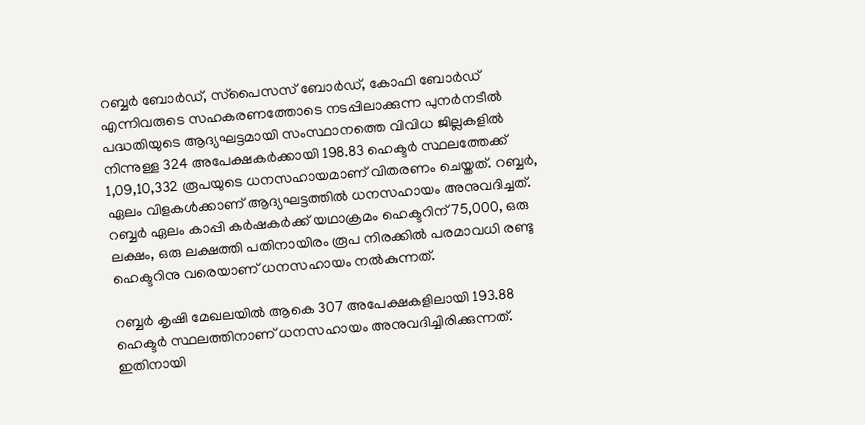റബ്ബർ ബോർഡ്, സ്‌പൈസസ് ബോർഡ്, കോഫി ബോർഡ് എന്നിവരുടെ സഹകരണത്തോടെ നടപ്പിലാക്കുന്ന പുനർനടീൽ പദ്ധതിയുടെ ആദ്യഘട്ടമായി സംസ്ഥാനത്തെ വിവിധ ജില്ലകളിൽ നിന്നുള്ള 324 അപേക്ഷകർക്കായി 198.83 ഹെക്ടർ സ്ഥലത്തേക്ക് 1,09,10,332 രൂപയുടെ ധനസഹായമാണ് വിതരണം ചെയ്തത്. റബ്ബർ, ഏലം വിളകൾക്കാണ് ആദ്യഘട്ടത്തിൽ ധനസഹായം അനുവദിച്ചത്. റബ്ബർ ഏലം കാപ്പി കർഷകർക്ക് യഥാക്രമം ഹെക്ടറിന് 75,000, ഒരു ലക്ഷം, ഒരു ലക്ഷത്തി പതിനായിരം രൂപ നിരക്കിൽ പരമാവധി രണ്ടു ഹെക്ടറിനു വരെയാണ് ധനസഹായം നൽകുന്നത്.

റബ്ബർ കൃഷി മേഖലയിൽ ആകെ 307 അപേക്ഷകളിലായി 193.88 ഹെക്ടർ സ്ഥലത്തിനാണ് ധനസഹായം അനുവദിച്ചിരിക്കുന്നത്. ഇതിനായി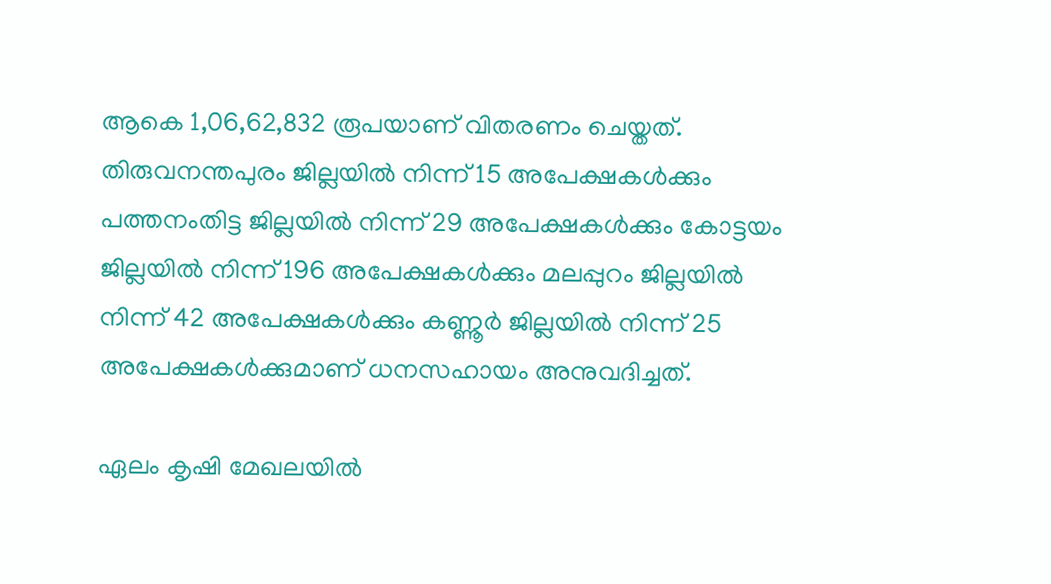ആകെ 1,06,62,832 രൂപയാണ് വിതരണം ചെയ്തത്. തിരുവനന്തപുരം ജില്ലയിൽ നിന്ന് 15 അപേക്ഷകൾക്കും പത്തനംതിട്ട ജില്ലയിൽ നിന്ന് 29 അപേക്ഷകൾക്കും കോട്ടയം ജില്ലയിൽ നിന്ന് 196 അപേക്ഷകൾക്കും മലപ്പുറം ജില്ലയിൽ നിന്ന് 42 അപേക്ഷകൾക്കും കണ്ണൂർ ജില്ലയിൽ നിന്ന് 25 അപേക്ഷകൾക്കുമാണ് ധനസഹായം അനുവദിച്ചത്.

ഏലം കൃഷി മേഖലയിൽ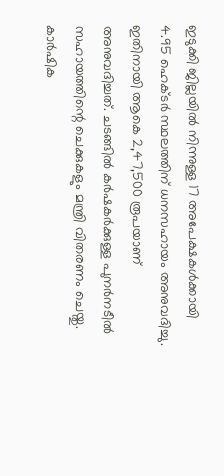ഇടുക്കി ജില്ലയിൽ നിന്നുള്ള 17 അപേക്ഷകൾക്കായി 4.95 ഹെക്ടർ സ്ഥലത്തിന് ധനസഹായം അനുവദിച്ചു. ഇതിനായി ആകെ 2,47,500 രൂപയാണ് അനുവദിച്ചത്. ചടങ്ങിൽ കർഷകർക്കുള്ള പുനർനടീൽ സഹായത്തിന്റെ ചെക്കുകളും മന്ത്രി വിതരണം ചെയ്തു. കാർഷിക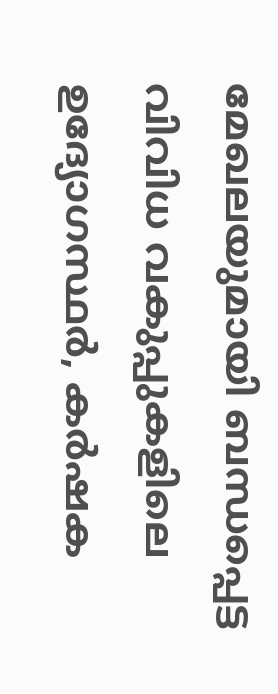മേഖലയുമായി ബന്ധപ്പെട്ട വിവിധ വകുപ്പുകളിലെ ഉദ്യോഗസ്ഥർ, കർഷക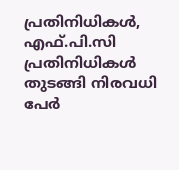പ്രതിനിധികൾ, എഫ്.പി.സി പ്രതിനിധികൾ തുടങ്ങി നിരവധി പേർ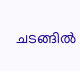ചടങ്ങിൽ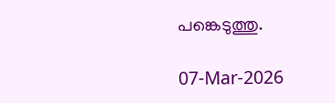പങ്കെടുത്തു.

07-Mar-2026